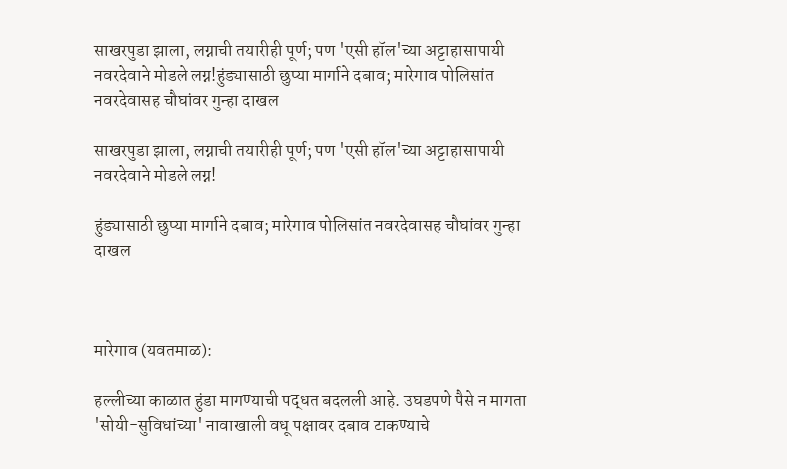साखरपुडा झाला, लग्नाची तयारीही पूर्ण; पण 'एसी हॉल'च्या अट्टाहासापायी नवरदेवाने मोडले लग्न!हुंड्यासाठी छुप्या मार्गाने दबाव; मारेगाव पोलिसांत नवरदेवासह चौघांवर गुन्हा दाखल

साखरपुडा झाला, लग्नाची तयारीही पूर्ण; पण 'एसी हॉल'च्या अट्टाहासापायी नवरदेवाने मोडले लग्न!

हुंड्यासाठी छुप्या मार्गाने दबाव; मारेगाव पोलिसांत नवरदेवासह चौघांवर गुन्हा दाखल



मारेगाव (यवतमाळ):

हल्लीच्या काळात हुंडा मागण्याची पद्धत बदलली आहे. उघडपणे पैसे न मागता 'सोयी-सुविधांच्या' नावाखाली वधू पक्षावर दबाव टाकण्याचे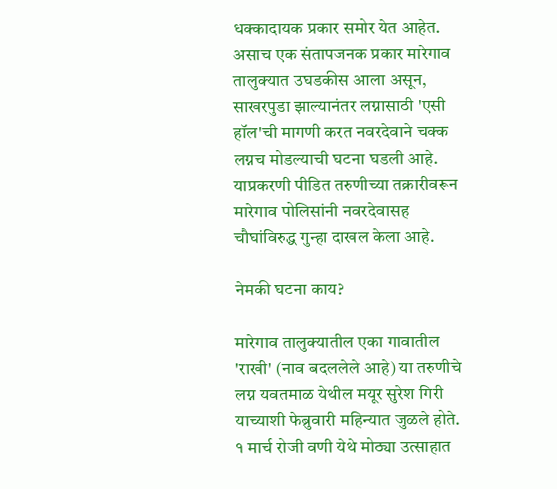धक्कादायक प्रकार समोर येत आहेत. असाच एक संतापजनक प्रकार मारेगाव तालुक्यात उघडकीस आला असून, साखरपुडा झाल्यानंतर लग्नासाठी 'एसी हॉल'ची मागणी करत नवरदेवाने चक्क लग्नच मोडल्याची घटना घडली आहे. याप्रकरणी पीडित तरुणीच्या तक्रारीवरून मारेगाव पोलिसांनी नवरदेवासह चौघांविरुद्ध गुन्हा दाखल केला आहे.

नेमकी घटना काय?

मारेगाव तालुक्यातील एका गावातील 'राखी' (नाव बदललेले आहे) या तरुणीचे लग्न यवतमाळ येथील मयूर सुरेश गिरी याच्याशी फेब्रुवारी महिन्यात जुळले होते. १ मार्च रोजी वणी येथे मोठ्या उत्साहात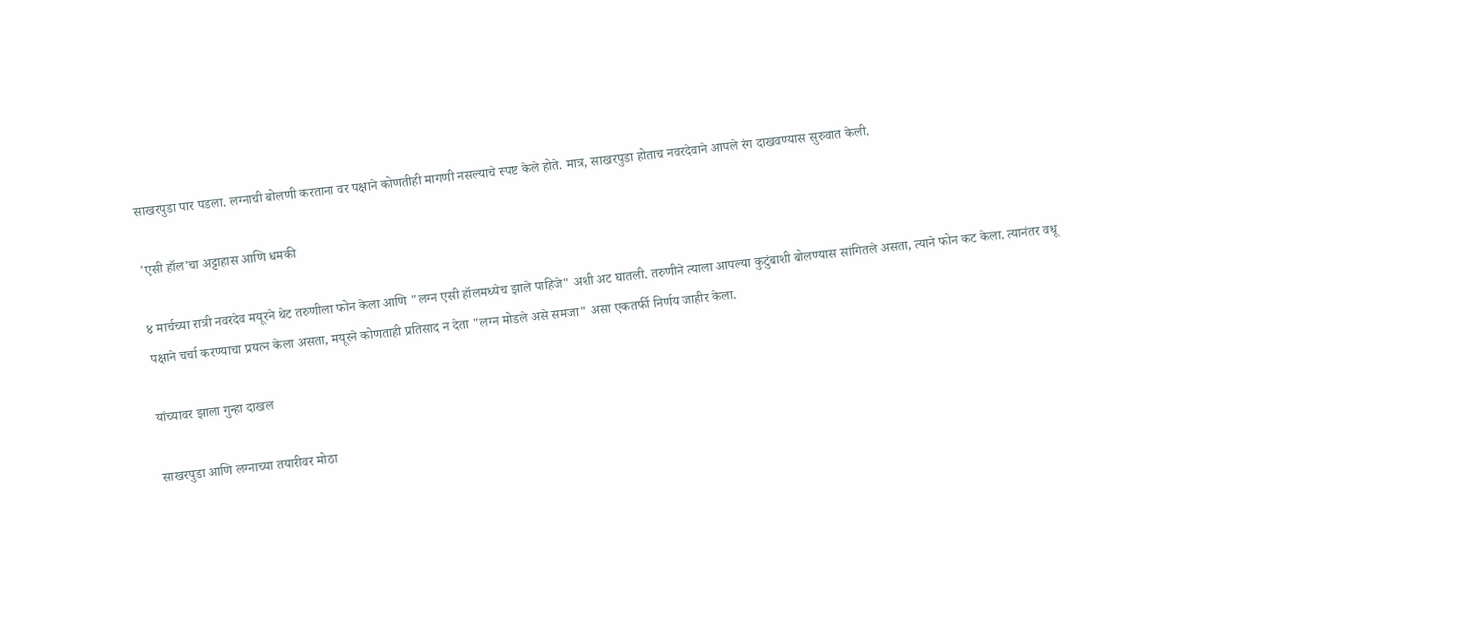साखरपुडा पार पडला. लग्नाची बोलणी करताना वर पक्षाने कोणतीही मागणी नसल्याचे स्पष्ट केले होते. मात्र, साखरपुडा होताच नवरदेवाने आपले रंग दाखवण्यास सुरुवात केली.

'एसी हॉल'चा अट्टाहास आणि धमकी

४ मार्चच्या रात्री नवरदेव मयूरने थेट तरुणीला फोन केला आणि "लग्न एसी हॉलमध्येच झाले पाहिजे" अशी अट घातली. तरुणीने त्याला आपल्या कुटुंबाशी बोलण्यास सांगितले असता, त्याने फोन कट केला. त्यानंतर वधू पक्षाने चर्चा करण्याचा प्रयत्न केला असता, मयूरने कोणताही प्रतिसाद न देता "लग्न मोडले असे समजा" असा एकतर्फी निर्णय जाहीर केला.

यांच्यावर झाला गुन्हा दाखल

साखरपुडा आणि लग्नाच्या तयारीवर मोठा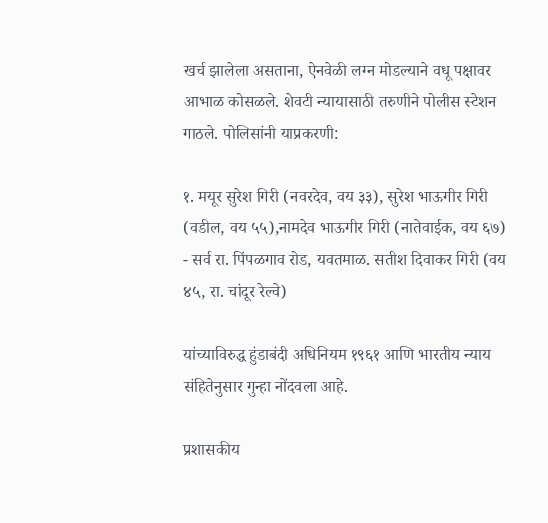खर्च झालेला असताना, ऐनवेळी लग्न मोडल्याने वधू पक्षावर आभाळ कोसळले. शेवटी न्यायासाठी तरुणीने पोलीस स्टेशन गाठले. पोलिसांनी याप्रकरणी:

१. मयूर सुरेश गिरी (नवरदेव, वय ३३), सुरेश भाऊगीर गिरी (वडील, वय ५५),नामदेव भाऊगीर गिरी (नातेवाईक, वय ६७) - सर्व रा. पिंपळगाव रोड, यवतमाळ. सतीश दिवाकर गिरी (वय ४५, रा. चांदूर रेल्वे)

यांच्याविरुद्ध हुंडाबंदी अधिनियम १९६१ आणि भारतीय न्याय संहितेनुसार गुन्हा नोंदवला आहे.

प्रशासकीय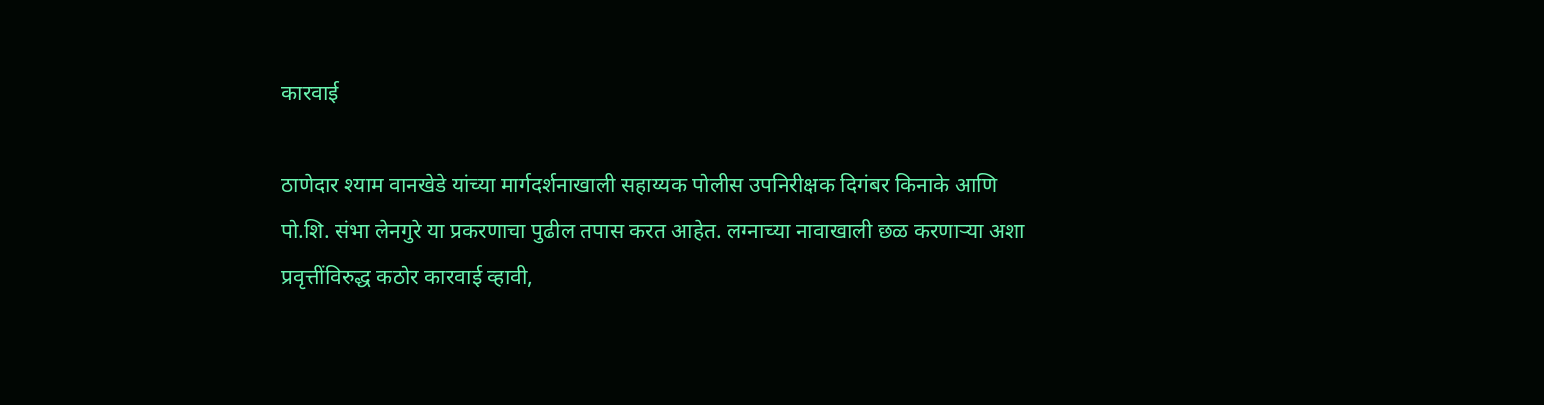कारवाई

ठाणेदार श्याम वानखेडे यांच्या मार्गदर्शनाखाली सहाय्यक पोलीस उपनिरीक्षक दिगंबर किनाके आणि पो.शि. संभा लेनगुरे या प्रकरणाचा पुढील तपास करत आहेत. लग्नाच्या नावाखाली छळ करणाऱ्या अशा प्रवृत्तींविरुद्ध कठोर कारवाई व्हावी,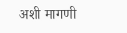अशी मागणी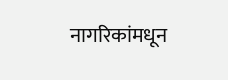नागरिकांमधून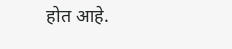होत आहे.